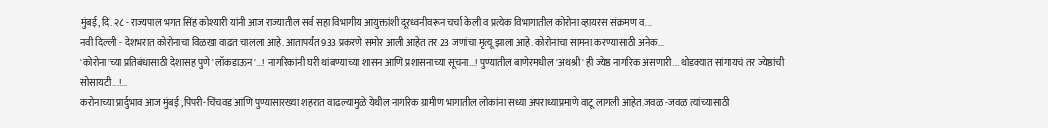मुंबई, दि. २८ - राज्यपाल भगत सिंह कोश्यारी यांनी आज राज्यातील सर्व सहा विभागीय आयुक्तांशी दूरध्वनीवरून चर्चा केली व प्रत्येक विभागातील कोरोना व्हायरस संक्रमण व...
नवी दिल्ली - देशभरात कोरोनाचा विळखा वाढत चालला आहे. आतापर्यंत 933 प्रकरणे समोर आली आहेत तर 23 जणांचा मृत्यू झाला आहे. कोरोनाचा सामना करण्यासाठी अनेक...
'कोरोना'च्या प्रतिबंधासाठी देशासह पुणे 'लॉकडाऊन'...! नागरिकांनी घरी थांबण्याच्या शासन आणि प्रशासनाच्या सूचना...! पुण्यातील बाणेरमधील 'अथश्री' ही ज्येष्ठ नागरिक असणारी... थोडक्यात सांगायचं तर ज्येष्ठांची सोसायटी...!...
करोनाच्या प्रार्दुभाव आज मुंबई ,पिंपरी-चिंचवड आणि पुण्यासारख्या शहरात वाढल्यामुळे येथील नागरिक ग्रामीण भागातील लोकांना सध्या अपराध्याप्रमाणे वाटू लागली आहेत.जवळ -जवळ त्यांच्यासाठी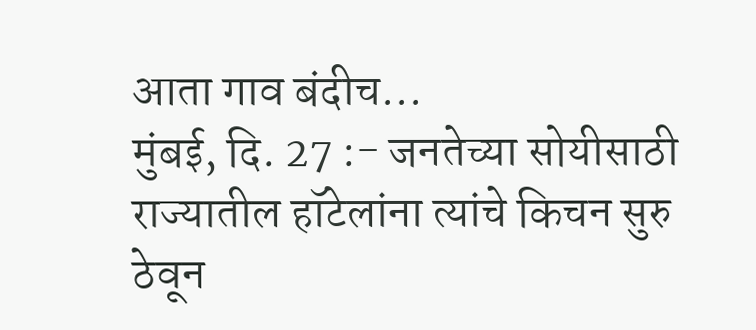आता गाव बंदीच...
मुंबई, दि. 27 :- जनतेच्या सोयीसाठी राज्यातील हॉटेलांना त्यांचे किचन सुरु ठेवून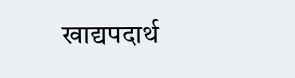खाद्यपदार्थ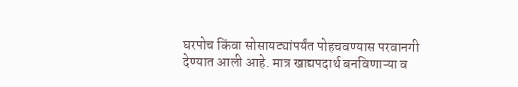घरपोच किंवा सोसायट्यांपर्यंत पोहचवण्यास परवानगी देण्यात आली आहे. मात्र खाद्यपदार्थ बनविणाऱ्या व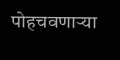पोहचवणाऱ्या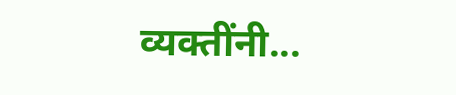व्यक्तींनी...